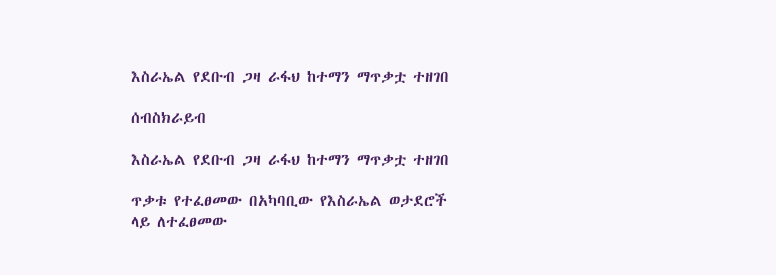እስራኤል የደቡብ ጋዛ ራፋህ ከተማን ማጥቃቷ ተዘገበ

ሰብስክራይብ

እስራኤል የደቡብ ጋዛ ራፋህ ከተማን ማጥቃቷ ተዘገበ

ጥቃቱ የተፈፀመው በአካባቢው የእስራኤል ወታደሮች ላይ ለተፈፀመው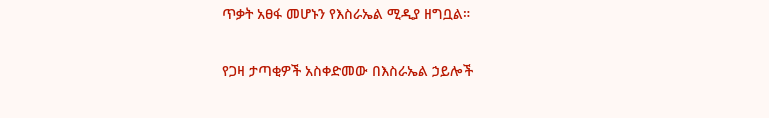ጥቃት አፀፋ መሆኑን የእስራኤል ሚዲያ ዘግቧል።

የጋዛ ታጣቂዎች አስቀድመው በእስራኤል ኃይሎች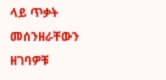ላይ ጥቃት መሰንዘራቸውን ዘገባዎቹ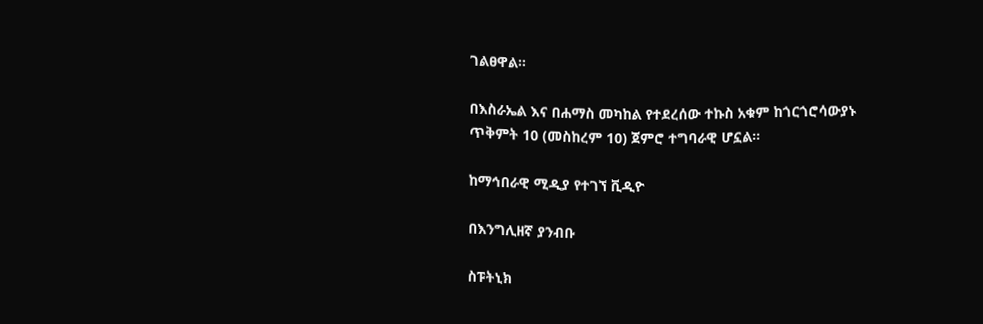ገልፀዋል።

በእስራኤል እና በሐማስ መካከል የተደረሰው ተኩስ አቁም ከጎርጎሮሳውያኑ ጥቅምት 10 (መስከረም 10) ጀምሮ ተግባራዊ ሆኗል።

ከማኅበራዊ ሚዲያ የተገኘ ቪዲዮ

በእንግሊዘኛ ያንብቡ

ስፑትኒክ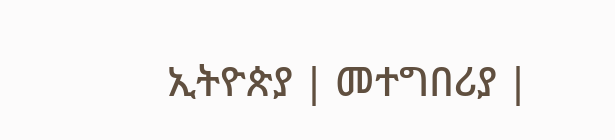ኢትዮጵያ | መተግበሪያ |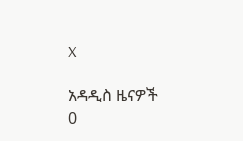X

አዳዲስ ዜናዎች
0